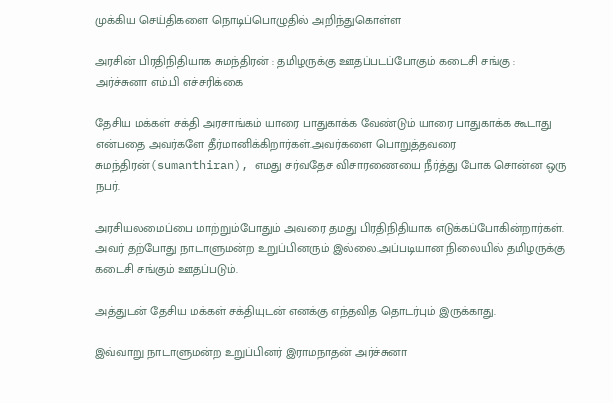முக்கிய செய்திகளை நொடிப்பொழுதில் அறிந்துகொள்ள

அரசின் பிரதிநிதியாக சுமந்திரன் : தமிழருக்கு ஊதப்படப்போகும் கடைசி சங்கு : அர்ச்சுனா எம்.பி எச்சரிக்கை

தேசிய மக்கள் சக்தி அரசாங்கம் யாரை பாதுகாக்க வேண்டும் யாரை பாதுகாக்க கூடாது என்பதை அவர்களே தீர்மானிக்கிறார்கள்.அவர்களை பொறுத்தவரை சுமந்திரன்(sumanthiran), எமது சர்வதேச விசாரணையை நீர்த்து போக சொன்ன ஒரு நபர்.

அரசியலமைப்பை மாற்றும்போதும் அவரை தமது பிரதிநிதியாக எடுக்கப்போகின்றார்கள். அவர் தற்போது நாடாளுமன்ற உறுப்பினரும் இல்லை.அப்படியான நிலையில் தமிழருக்கு கடைசி சங்கும் ஊதப்படும்.

அத்துடன் தேசிய மக்கள் சக்தியுடன் எனக்கு எந்தவித தொடர்பும் இருக்காது.

இவ்வாறு நாடாளுமன்ற உறுப்பினர் இராமநாதன் அர்ச்சுனா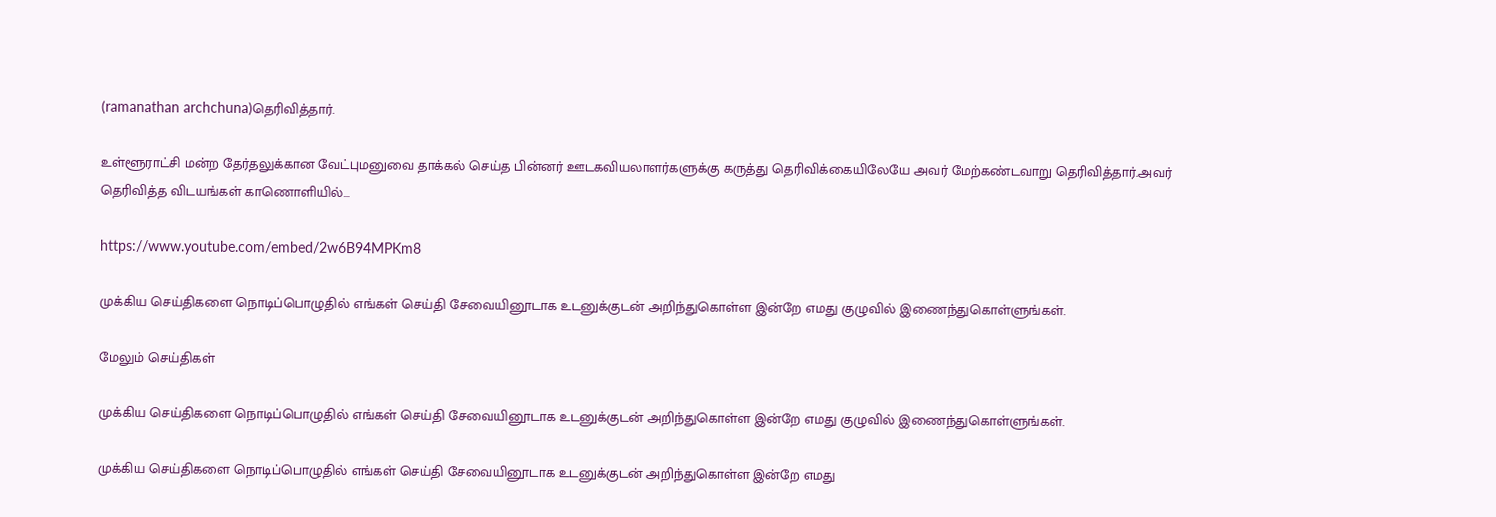(ramanathan archchuna)தெரிவித்தார்.

உள்ளூராட்சி மன்ற தேர்தலுக்கான வேட்புமனுவை தாக்கல் செய்த பின்னர் ஊடகவியலாளர்களுக்கு கருத்து தெரிவிக்கையிலேயே அவர் மேற்கண்டவாறு தெரிவித்தார்.அவர் தெரிவித்த விடயங்கள் காணொளியில்…

https://www.youtube.com/embed/2w6B94MPKm8

முக்கிய செய்திகளை நொடிப்பொழுதில் எங்கள் செய்தி சேவையினூடாக உடனுக்குடன் அறிந்துகொள்ள இன்றே எமது குழுவில் இணைந்துகொள்ளுங்கள்.

மேலும் செய்திகள்

முக்கிய செய்திகளை நொடிப்பொழுதில் எங்கள் செய்தி சேவையினூடாக உடனுக்குடன் அறிந்துகொள்ள இன்றே எமது குழுவில் இணைந்துகொள்ளுங்கள்.

முக்கிய செய்திகளை நொடிப்பொழுதில் எங்கள் செய்தி சேவையினூடாக உடனுக்குடன் அறிந்துகொள்ள இன்றே எமது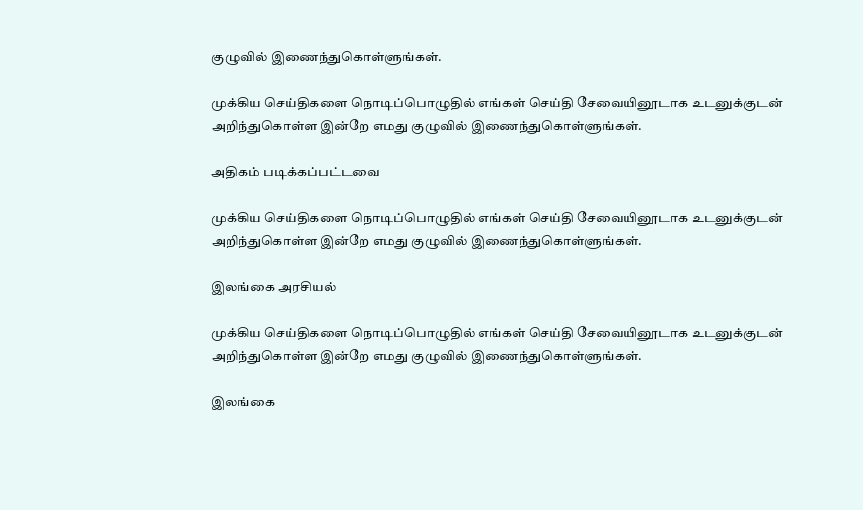குழுவில் இணைந்துகொள்ளுங்கள்.

முக்கிய செய்திகளை நொடிப்பொழுதில் எங்கள் செய்தி சேவையினூடாக உடனுக்குடன் அறிந்துகொள்ள இன்றே எமது குழுவில் இணைந்துகொள்ளுங்கள்.

அதிகம் படிக்கப்பட்டவை

முக்கிய செய்திகளை நொடிப்பொழுதில் எங்கள் செய்தி சேவையினூடாக உடனுக்குடன் அறிந்துகொள்ள இன்றே எமது குழுவில் இணைந்துகொள்ளுங்கள்.

இலங்கை அரசியல்

முக்கிய செய்திகளை நொடிப்பொழுதில் எங்கள் செய்தி சேவையினூடாக உடனுக்குடன் அறிந்துகொள்ள இன்றே எமது குழுவில் இணைந்துகொள்ளுங்கள்.

இலங்கை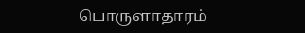பொருளாதாரம்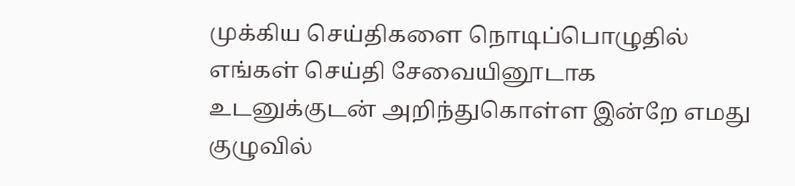முக்கிய செய்திகளை நொடிப்பொழுதில் எங்கள் செய்தி சேவையினூடாக உடனுக்குடன் அறிந்துகொள்ள இன்றே எமது குழுவில்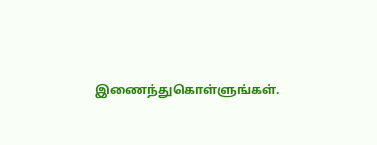இணைந்துகொள்ளுங்கள்.